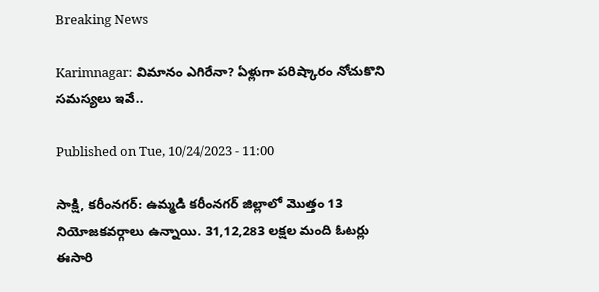Breaking News

Karimnagar: విమానం ఎగిరేనా? ఏళ్లుగా ప‌రిష్కారం నోచుకొని స‌మ‌స్య‌లు ఇవే..

Published on Tue, 10/24/2023 - 11:00

సాక్షి, కరీంనగర్‌: ఉమ్మడి కరీంనగర్‌ జిల్లాలో మొత్తం 13 నియోజకవర్గాలు ఉన్నాయి. 31,12,283 లక్షల మంది ఓటర్లు ఈసారి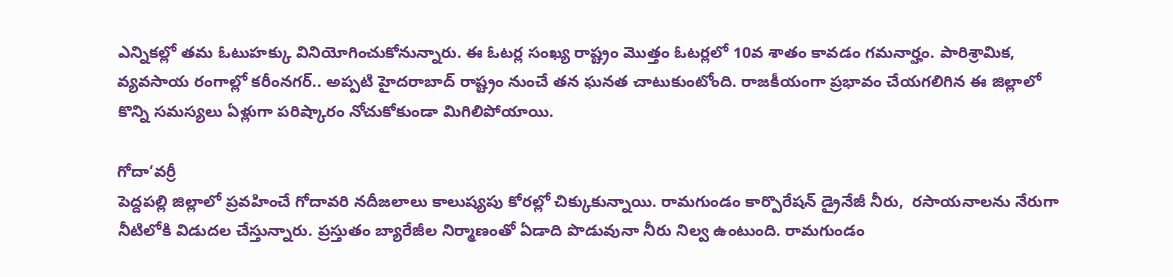ఎన్నికల్లో తమ ఓటుహక్కు వినియోగించుకోనున్నారు. ఈ ఓటర్ల సంఖ్య రాష్ట్రం మొత్తం ఓటర్లలో 10వ శాతం కావడం గమనార్హం. పారిశ్రామిక, వ్యవసాయ రంగాల్లో కరీంనగర్‌.. అప్పటి హైదరాబాద్‌ రాష్ట్రం నుంచే తన ఘనత చాటుకుంటోంది. రాజకీయంగా ప్రభావం చేయగలిగిన ఈ జిల్లాలో కొన్ని సమస్యలు ఏళ్లుగా పరిష్కారం నోచుకోకుండా మిగిలిపోయాయి.

గోదా‘వర్రీ
పెద్దపల్లి జిల్లాలో ప్రవహించే గోదావరి నదీజలాలు కాలుష్యపు కోరల్లో చిక్కుకున్నాయి. రామగుండం కార్పొరేషన్‌ డ్రైనేజీ నీరు,  రసాయనాలను నేరుగా నీటిలోకి విడుదల చేస్తున్నారు. ప్రస్తుతం బ్యారేజీల నిర్మాణంతో ఏడాది పొడువునా నీరు నిల్వ ఉంటుంది. రామగుండం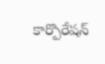కార్పొరేషన్‌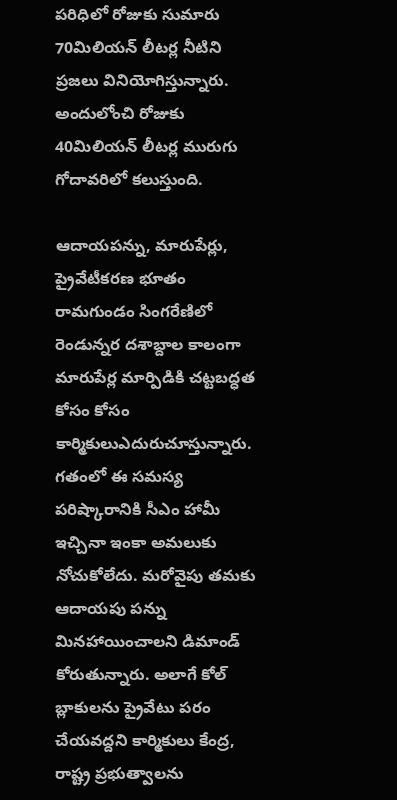పరిధిలో రోజుకు సుమారు 70మిలియన్‌ లీటర్ల నీటిని ప్రజలు వినియోగిస్తున్నారు. అందులోంచి రోజుకు 40మిలియన్‌ లీటర్ల మురుగు గోదావరిలో కలుస్తుంది.

ఆదాయపన్ను, మారుపేర్లు, ప్రైవేటీకరణ భూతం
రామగుండం సింగరేణిలో రెండున్నర దశాబ్దాల కాలంగా మారుపేర్ల మార్పిడికి చట్టబద్ధత కోసం కోసం కార్మికులుఎదురుచూస్తున్నారు. గతంలో ఈ సమస్య పరిష్కారానికి సీఎం హామీ ఇచ్చినా ఇంకా అమలుకు నోచుకోలేదు. మరోవైపు తమకు ఆదాయపు పన్ను మినహాయించాలని డిమాండ్‌ కోరుతున్నారు. అలాగే కోల్‌ బ్లాకులను ప్రైవేటు పరం చేయవద్దని కార్మికులు కేంద్ర, రాష్ట్ర ప్రభుత్వాలను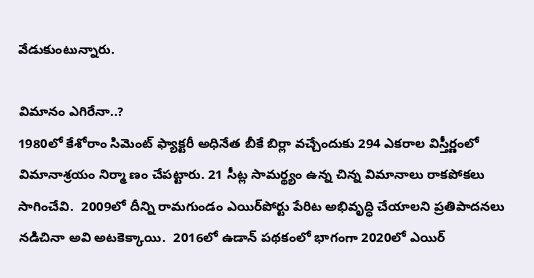వేడుకుంటున్నారు.

విమానం ఎగిరేనా..?
1980లో కేశోరాం సిమెంట్‌ ఫ్యాక్టరీ అధినేత బీకే బిర్లా వచ్చేందుకు 294 ఎకరాల విస్తీర్ణంలో విమానాశ్రయం నిర్మా ణం చేపట్టారు. 21 సీట్ల సామర్థ్యం ఉన్న చిన్న విమానాలు రాకపోకలు సాగించేవి.  2009లో దీన్ని రామగుండం ఎయిర్‌పోర్టు పేరిట అభివృద్ధి చేయాలని ప్రతిపాదనలు నడిచినా అవి అటకెక్కాయి.  2016లో ఉడాన్‌ పథకంలో భాగంగా 2020లో ఎయిర్‌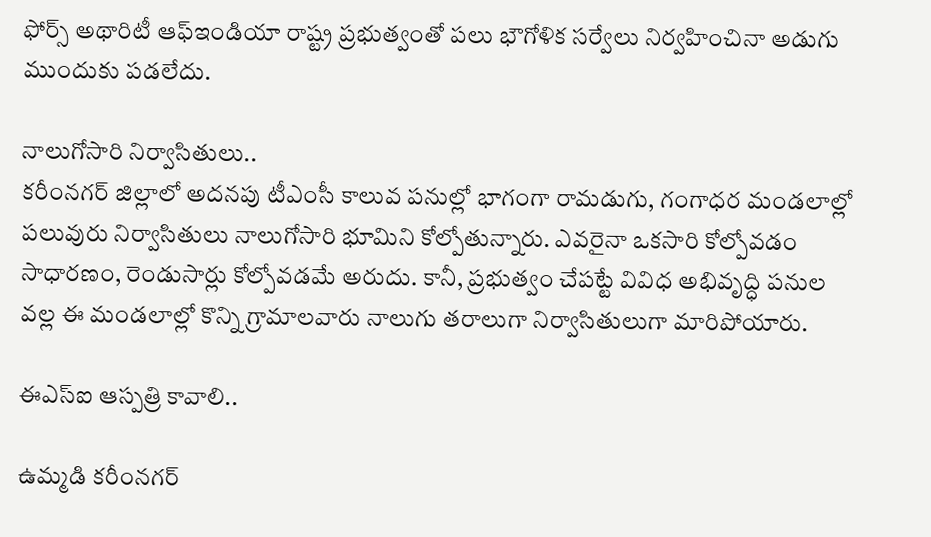ఫోర్స్‌ అథారిటీ ఆఫ్‌ఇండియా రాష్ట్ర ప్రభుత్వంతో పలు భౌగోళిక సర్వేలు నిర్వహించినా అడుగు ముందుకు పడలేదు.

నాలుగోసారి నిర్వాసితులు..
కరీంనగర్‌ జిల్లాలో అదనపు టీఎంసీ కాలువ పనుల్లో భాగంగా రామడుగు, గంగాధర మండలాల్లో పలువురు నిర్వాసితులు నాలుగోసారి భూమిని కోల్పోతున్నారు. ఎవరైనా ఒకసారి కోల్పోవడం సాధారణం, రెండుసార్లు కోల్పోవడమే అరుదు. కానీ, ప్రభుత్వం చేపట్టే వివిధ అభివృద్ధి పనుల వల్ల ఈ మండలాల్లో కొన్ని గ్రామాలవారు నాలుగు తరాలుగా నిర్వాసితులుగా మారిపోయారు.

ఈఎస్‌ఐ ఆస్పత్రి కావాలి..

ఉమ్మడి కరీంనగర్‌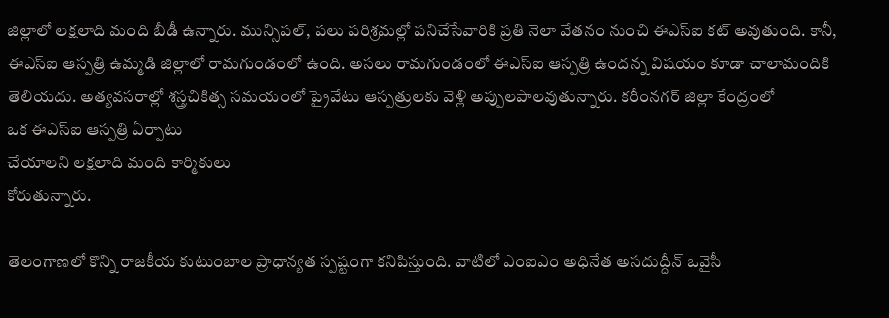జిల్లాలో లక్షలాది మంది బీడీ ఉన్నారు. మున్సిపల్, పలు పరిశ్రమల్లో పనిచేసేవారికి ప్రతి నెలా వేతనం నుంచి ఈఎస్‌ఐ కట్‌ అవుతుంది. కానీ, ఈఎస్‌ఐ ఆస్పత్రి ఉమ్మడి జిల్లాలో రామగుండంలో ఉంది. అసలు రామగుండంలో ఈఎస్‌ఐ ఆస్పత్రి ఉందన్న విషయం కూడా చాలామందికి తెలియదు. అత్యవసరాల్లో శస్త్రచికిత్స సమయంలో ప్రైవేటు ఆస్పత్రులకు వెళ్లి అప్పులపాలవుతున్నారు. కరీంనగర్‌ జిల్లా కేంద్రంలో
ఒక ఈఎస్‌ఐ ఆస్పత్రి ఏర్పాటు
చేయాలని లక్షలాది మంది కార్మికులు
కోరుతున్నారు.

తెలంగాణలో కొన్ని రాజ‌కీయ కుటుంబాల ప్రాధాన్య‌త స్ప‌ష్టంగా క‌నిపిస్తుంది. వాటిలో ఎంఐఎం అధినేత అస‌దుద్దీన్ ఒవైసీ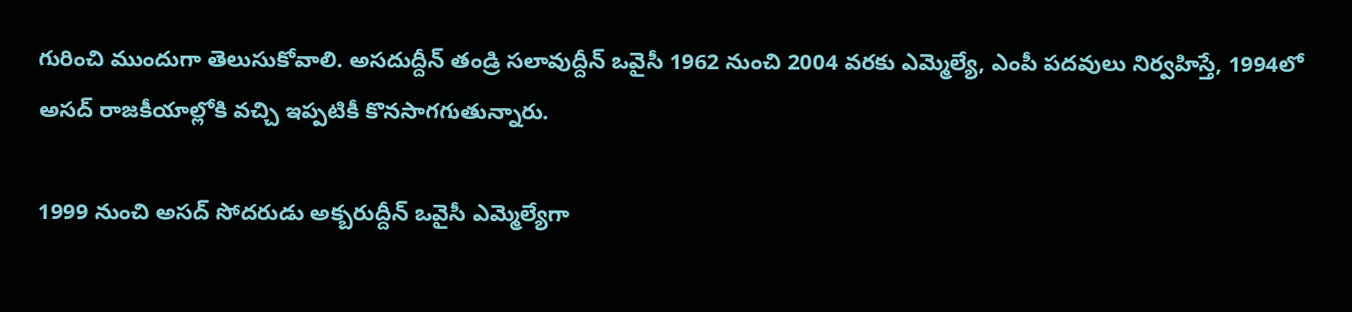గురించి ముందుగా తెలుసుకోవాలి. అస‌దుద్దీన్ తండ్రి స‌లావుద్దీన్‌ ఒవైసీ 1962 నుంచి 2004 వ‌ర‌కు ఎమ్మెల్యే, ఎంపీ ప‌ద‌వులు నిర్వ‌హిస్తే, 1994లో అస‌ద్ రాజ‌కీయాల్లోకి వ‌చ్చి ఇప్ప‌టికీ కొన‌సాగగుతున్నారు.

1999 నుంచి అస‌ద్ సోద‌రుడు అక్బ‌రుద్దీన్ ఒవైసీ ఎమ్మెల్యేగా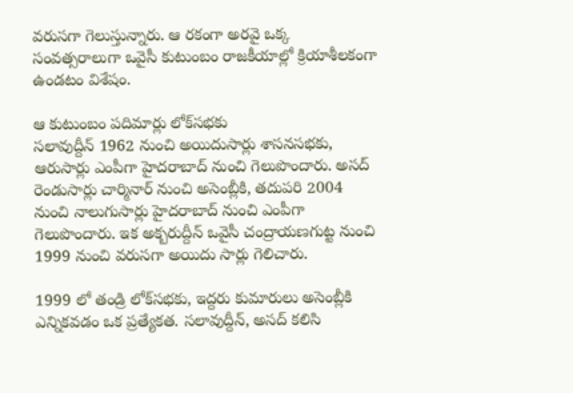వ‌రుస‌గా గెలుస్తున్నారు. ఆ ర‌కంగా అర‌వై ఒక్క సంవ‌త్స‌రాలుగా ఒవైసీ కుటుంబం రాజ‌కీయాల్లో క్రియాశీలకంగా ఉండ‌టం విశేషం.

ఆ కుటుంబం ప‌దిమార్లు లోక్‌స‌భ‌కు
స‌లావుద్దీన్ 1962 నుంచి అయిదుసార్లు శాస‌న‌స‌భకు, ఆరుసార్లు ఎంపీగా హైద‌రాబాద్ నుంచి గెలుపొందారు. అస‌ద్ రెండుసార్లు చార్మినార్ నుంచి అసెంబ్లీకి, త‌దుప‌రి 2004 నుంచి నాలుగుసార్లు హైద‌రాబాద్ నుంచి ఎంపీగా గెలుపొందారు. ఇక అక్బ‌రుద్దీన్ ఒవైసీ చంద్రాయ‌ణ‌గుట్ట నుంచి 1999 నుంచి వ‌రుస‌గా అయిదు సార్లు గెలిచారు.

1999 లో తండ్రి లోక్‌స‌భ‌కు, ఇద్ద‌రు కుమారులు అసెంబ్లీకి ఎన్నిక‌వ‌డం ఒక ప్ర‌త్యేక‌త‌. స‌లావుద్దీన్‌, అస‌ద్ క‌లిసి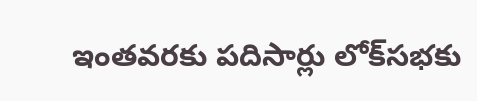ఇంత‌వ‌ర‌కు ప‌దిసార్లు లోక్‌స‌భ‌కు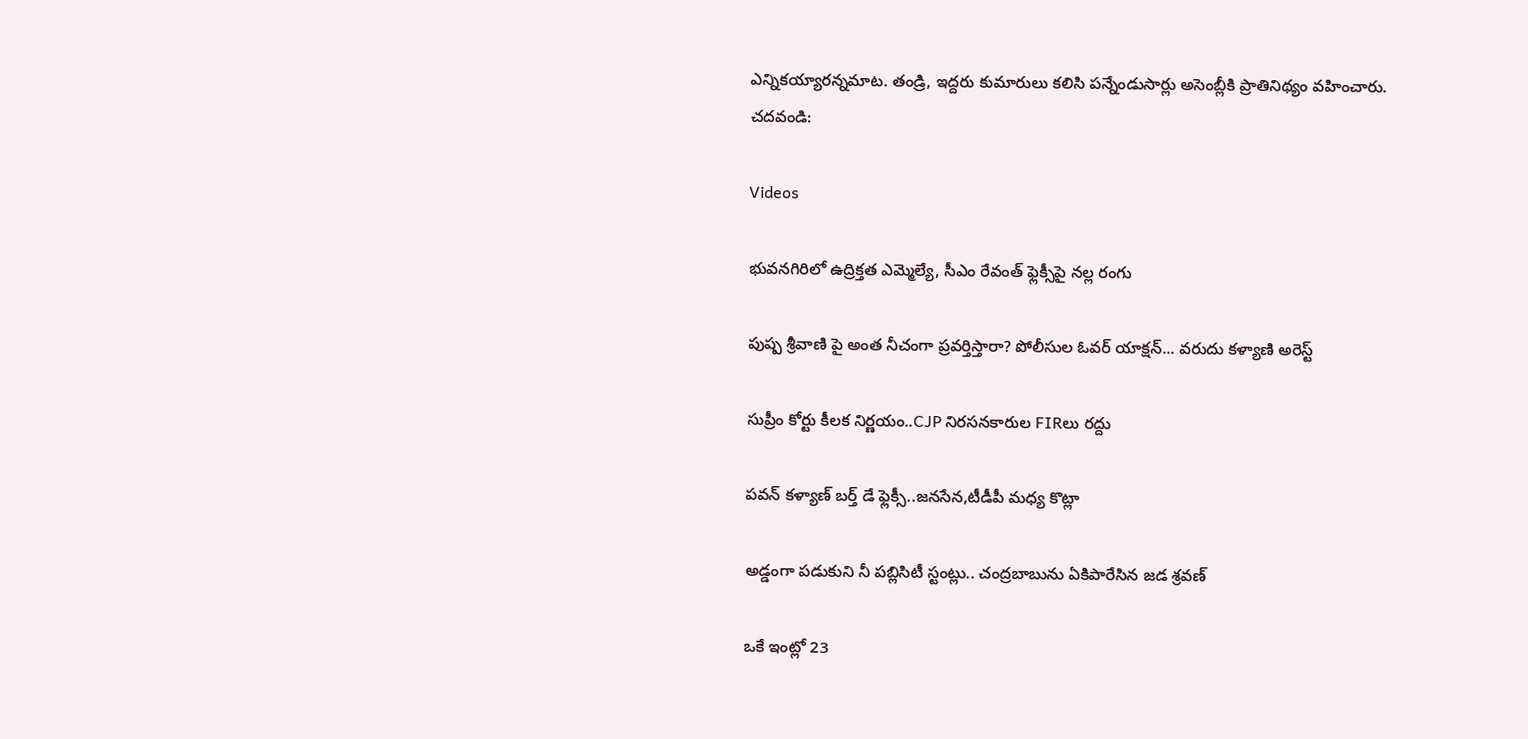ఎన్నిక‌య్యార‌న్న‌మాట‌. తండ్రి, ఇద్ద‌రు కుమారులు క‌లిసి ప‌న్నేండుసార్లు అసెంబ్లీకి ప్రాతినిథ్యం వ‌హించారు.
చ‌ద‌వండి:

Videos

భువనగిరిలో ఉద్రిక్తత ఎమ్మెల్యే, సీఎం రేవంత్ ఫ్లెక్సీపై నల్ల రంగు

పుష్ప శ్రీవాణి పై అంత నీచంగా ప్రవర్తిస్తారా? పోలీసుల ఓవర్ యాక్షన్... వరుదు కళ్యాణి అరెస్ట్

సుప్రీం కోర్టు కీలక నిర్ణయం..CJP నిరసనకారుల FIRలు రద్దు

పవన్ కళ్యాణ్ బర్త్ డే ఫ్లెక్సీ..జనసేన,టీడీపీ మధ్య కొట్లా

అడ్డంగా పడుకుని నీ పబ్లిసిటీ స్టంట్లు.. చంద్రబాబును ఏకిపారేసిన జడ శ్రవణ్

ఒకే ఇంట్లో 23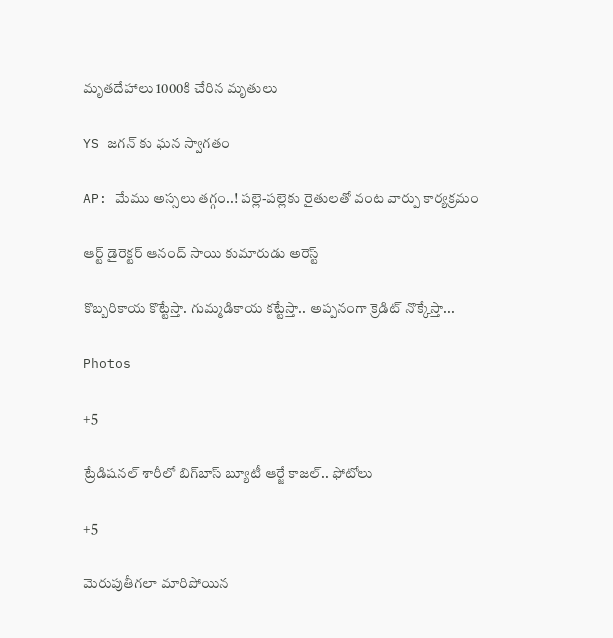మృతదేహాలు 1000కి చేరిన మృతులు

YS జగన్ కు ఘన స్వాగతం

AP: మేము అస్సలు తగ్గం..! పల్లె-పల్లెకు రైతులతో వంట వార్పు కార్యక్రమం

ఆర్ట్ డైరెక్టర్ ఆనంద్ సాయి కుమారుడు అరెస్ట్

కొబ్బరికాయ కొట్టేస్తా. గుమ్మడికాయ కట్టేస్తా.. అప్పనంగా క్రెడిట్ నొక్కేస్తా...

Photos

+5

ట్రేడిషనల్ శారీలో బిగ్‌బాస్‌ బ్యూటీ ఆర్జే కాజల్.. ఫోటోలు

+5

మెరుపుతీగలా మారిపోయిన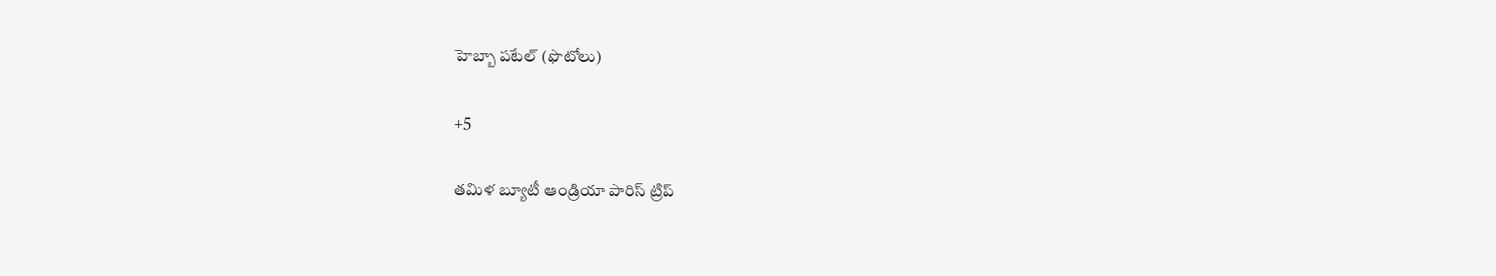హెబ్బా పటేల్ (ఫొటోలు)

+5

తమిళ బ్యూటీ ఆండ్రియా పారిస్ ట్రిప్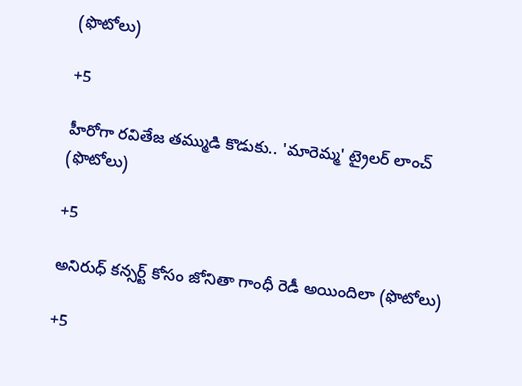(ఫొటోలు)

+5

హీరోగా రవితేజ తమ్ముడి కొడుకు.. 'మారెమ్మ' ట్రైలర్ లాంచ్ (ఫొటోలు)

+5

అనిరుధ్ కన్సర్ట్ కోసం జోనితా గాంధీ రెడీ అయిందిలా (ఫొటోలు)

+5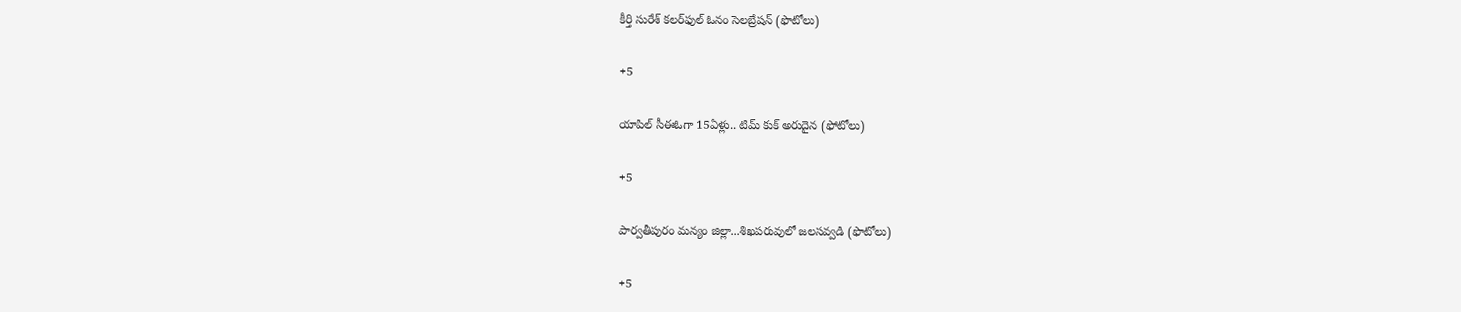కీర్తి సురేశ్ కలర్‌ఫుల్ ఓనం సెలబ్రేషన్ (ఫొటోలు)

+5

యాపిల్ సీఈఓగా 15ఏళ్లు.. టిమ్ కుక్ అరుదైన (ఫోటోలు)

+5

పార్వతీపురం మన్యం జిల్లా...శిఖపరువులో జలసవ్వడి (ఫొటోలు)

+5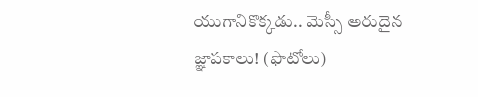యుగానికొక్కడు.. మెస్సీ అరుదైన జ్ఞాపకాలు! (ఫొటోలు)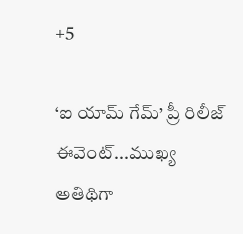+5

‘ఐ యామ్‌ గేమ్‌’ ప్రీ రిలీజ్‌ ఈవెంట్‌...ముఖ్య అతిథిగా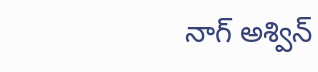నాగ్‌ అశ్విన్‌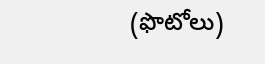(ఫొటోలు)